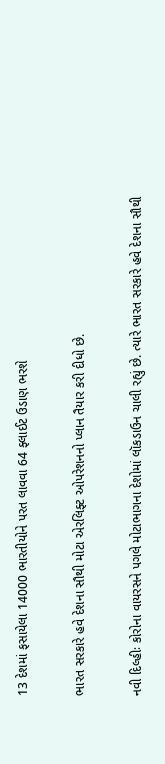13 દેશમાં ફસાયેલા 14000 ભારતીયોને પરત લાવવા 64 ફ્લાઈટ ઉડાણ ભરશે

ભારત સરકારે હવે દેશના સૌથી મોટા એરલિફ્ટ ઓપરેશનનો પ્લાન તૈયાર કરી દીધો છે.

નવી દિલ્હીઃ કોરોના વાયરસને પગલે મોટાભાગના દેશોમાં લૉકડાઉન ચાલી રહ્યું છે. ત્યારે ભારત સરકારે હવે દેશના સૌથી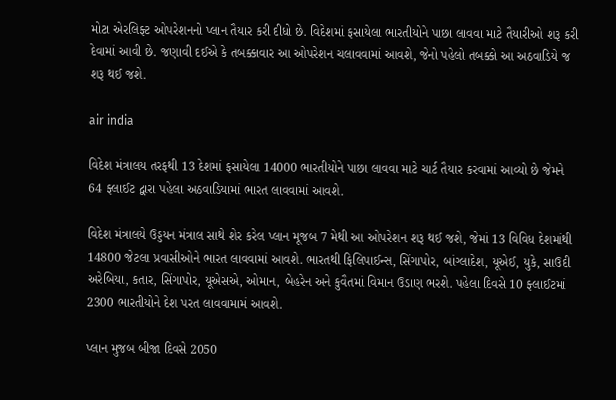મોટા એરલિફ્ટ ઓપરેશનનો પ્લાન તૈયાર કરી દીધો છે. વિદેશમાં ફસાયેલા ભારતીયોને પાછા લાવવા માટે તૈયારીઓ શરૂ કરી દેવામાં આવી છે. જણાવી દઈએ કે તબક્કાવાર આ ઓપરેશન ચલાવવામાં આવશે, જેનો પહેલો તબક્કો આ અઠવાડિયે જ શરૂ થઈ જશે.

air india

વિદેશ મંત્રાલય તરફથી 13 દેશમાં ફસાયેલા 14000 ભારતીયોને પાછા લાવવા માટે ચાર્ટ તૈયાર કરવામાં આવ્યો છે જેમને 64 ફ્લાઈટ દ્વારા પહેલા અઠવાડિયામાં ભારત લાવવામાં આવશે.

વિદેશ મંત્રાલયે ઉડ્ડયન મંત્રાલ સાથે શેર કરેલ પ્લાન મૂજબ 7 મેથી આ ઓપરેશન શરૂ થઈ જશે, જેમાં 13 વિવિધ દેશમાંથી 14800 જેટલા પ્રવાસીઓને ભારત લાવવામાં આવશે. ભારતથી ફિલિપાઈન્સ, સિંગાપોર, બાંગ્લાદેશ, યૂએઈ, યુકે, સાઉદી અરેબિયા, કતાર, સિંગાપોર, યૂએસએ, ઓમાન, બેહરેન અને કુવૈતમાં વિમાન ઉડાણ ભરશે. પહેલા દિવસે 10 ફ્લાઈટમાં 2300 ભારતીયોને દેશ પરત લાવવામામં આવશે.

પ્લાન મુજબ બીજા દિવસે 2050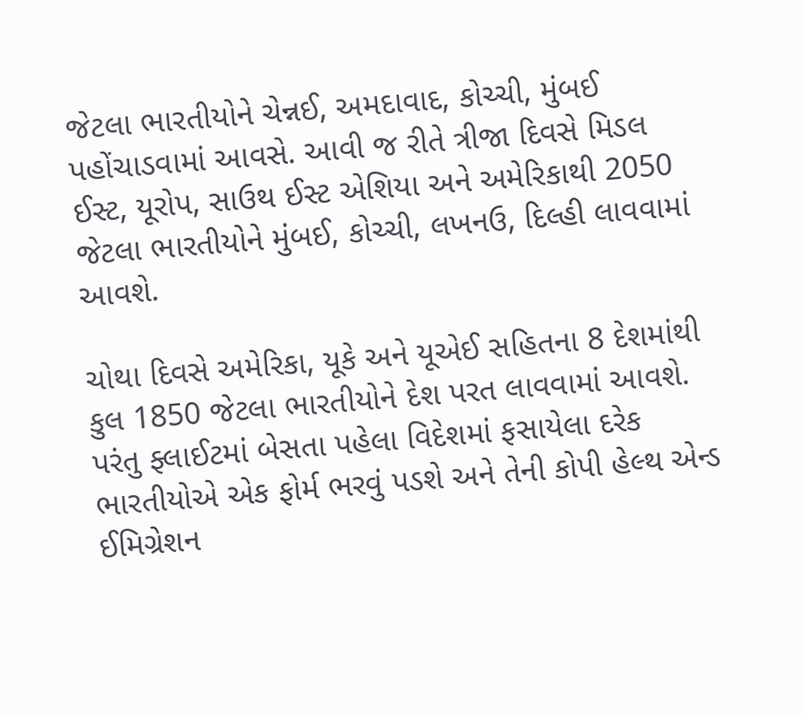જેટલા ભારતીયોને ચેન્નઈ, અમદાવાદ, કોચ્ચી, મુંબઈ પહોંચાડવામાં આવસે. આવી જ રીતે ત્રીજા દિવસે મિડલ ઈસ્ટ, યૂરોપ, સાઉથ ઈસ્ટ એશિયા અને અમેરિકાથી 2050 જેટલા ભારતીયોને મુંબઈ, કોચ્ચી, લખનઉ, દિલ્હી લાવવામાં આવશે.

ચોથા દિવસે અમેરિકા, યૂકે અને યૂએઈ સહિતના 8 દેશમાંથી કુલ 1850 જેટલા ભારતીયોને દેશ પરત લાવવામાં આવશે. પરંતુ ફ્લાઈટમાં બેસતા પહેલા વિદેશમાં ફસાયેલા દરેક ભારતીયોએ એક ફોર્મ ભરવું પડશે અને તેની કોપી હેલ્થ એન્ડ ઈમિગ્રેશન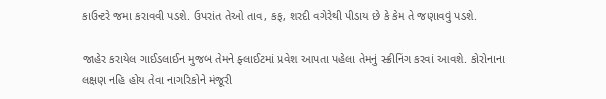કાઉન્ટરે જમા કરાવવી પડશે. ઉપરાંત તેઓ તાવ, કફ, શરદી વગેરેથી પીડાય છે કે કેમ તે જણાવવું પડશે.

જાહેર કરાયેલ ગાઈડલાઈન મુજબ તેમને ફ્લાઈટમાં પ્રવેશ આપતા પહેલા તેમનું સ્ક્રીનિંગ કરવાં આવશે. કોરોનાના લક્ષણ નહિ હોય તેવા નાગરિકોને મંજૂરી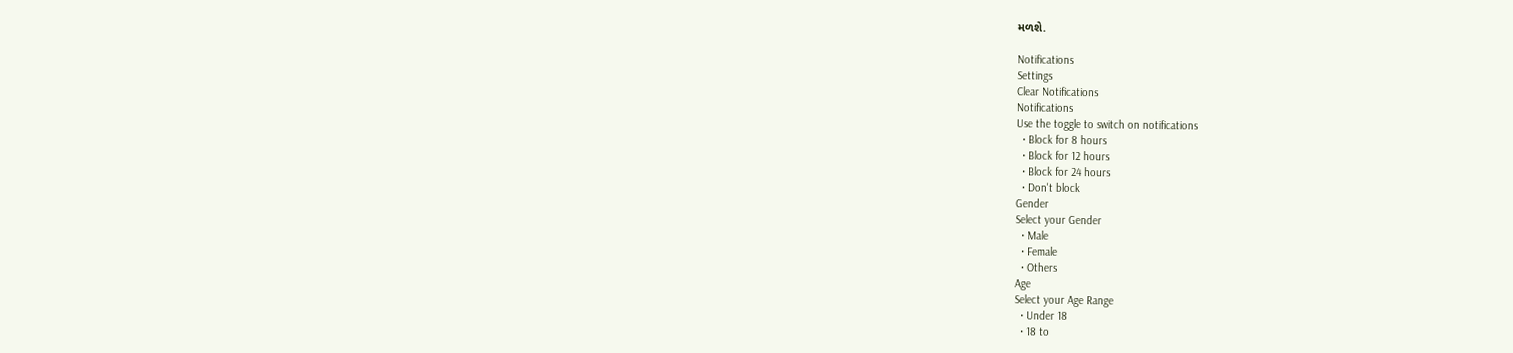મળશે.

Notifications
Settings
Clear Notifications
Notifications
Use the toggle to switch on notifications
  • Block for 8 hours
  • Block for 12 hours
  • Block for 24 hours
  • Don't block
Gender
Select your Gender
  • Male
  • Female
  • Others
Age
Select your Age Range
  • Under 18
  • 18 to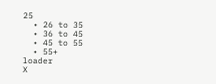25
  • 26 to 35
  • 36 to 45
  • 45 to 55
  • 55+
loader
X